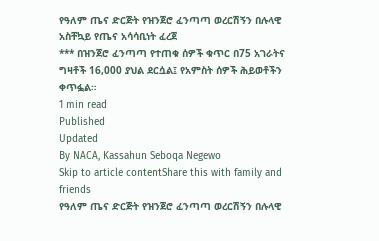የዓለም ጤና ድርጅት የዝንጀሮ ፈንጣጣ ወረርሽኝን በሉላዊ አስቸኳይ የጤና አሳሳቢነት ፈረጀ
*** በዝንጀሮ ፈንጣጣ የተጠቁ ሰዎች ቁጥር በ75 አገራትና ግዛቶች 16,000 ያህል ደርሷል፤ የአምስት ሰዎች ሕይወቶችን ቀጥፏል።
1 min read
Published
Updated
By NACA, Kassahun Seboqa Negewo
Skip to article contentShare this with family and friends
የዓለም ጤና ድርጅት የዝንጀሮ ፈንጣጣ ወረርሽኝን በሉላዊ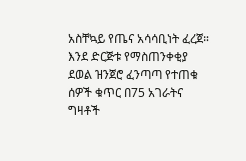አስቸኳይ የጤና አሳሳቢነት ፈረጀ።
እንደ ድርጅቱ የማስጠንቀቂያ ደወል ዝንጀሮ ፈንጣጣ የተጠቁ ሰዎች ቁጥር በ75 አገራትና ግዛቶች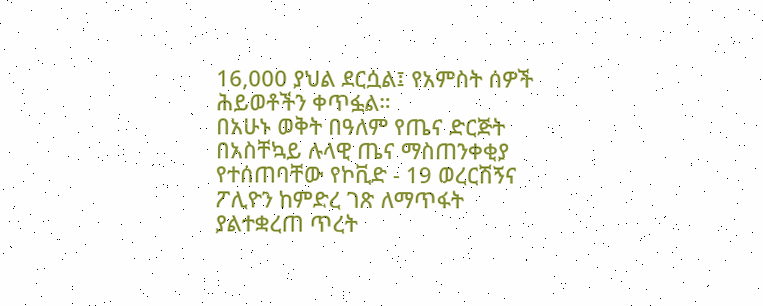16,000 ያህል ደርሷል፤ የአምስት ሰዎች ሕይወቶችን ቀጥፏል።
በአሁኑ ወቅት በዓለም የጤና ድርጅት በአስቸኳይ ሉላዊ ጤና ማስጠንቀቂያ የተሰጠባቸው የኮቪድ - 19 ወረርሽኝና ፖሊዮን ከምድረ ገጽ ለማጥፋት ያልተቋረጠ ጥረት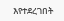እየተደረገበት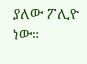ያለው ፖሊዮ ነው።